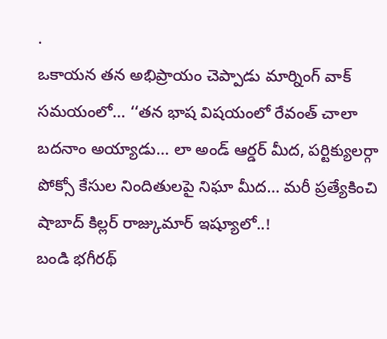.
ఒకాయన తన అభిప్రాయం చెప్పాడు మార్నింగ్ వాక్ సమయంలో… ‘‘తన భాష విషయంలో రేవంత్ చాలా బదనాం అయ్యాడు… లా అండ్ ఆర్డర్ మీద, పర్టిక్యులర్గా పోక్సో కేసుల నిందితులపై నిఘా మీద… మరీ ప్రత్యేకించి షాబాద్ కిల్లర్ రాజ్కుమార్ ఇష్యూలో..!
బండి భగీరథ్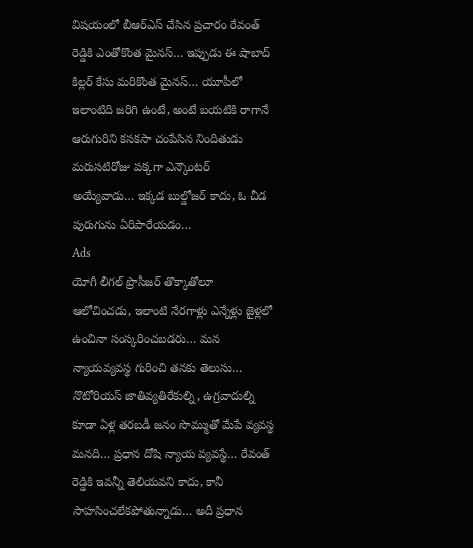విషయంలో బీఆర్ఎస్ చేసిన ప్రచారం రేవంత్ రెడ్డికి ఎంతోకొంత మైనస్… ఇప్పుడు ఈ షాబాద్ కిల్లర్ కేసు మరికొంత మైనస్… యూపీలో ఇలాంటిది జరిగి ఉంటే, అంటే బయటికి రాగానే ఆరుగురిని కసకసా చంపేసిన నిందితుడు మరుసటిరోజు పక్కగా ఎన్కౌంటర్ అయ్యేవాడు… ఇక్కడ బుల్డోజర్ కాదు, ఓ చీడ పురుగును ఏరిపారేయడం…
Ads
యోగీ లీగల్ ప్రొసీజర్ తొక్కాతోలూ ఆలోచించడు, ఇలాంటి నేరగాళ్లు ఎన్నేళ్లు జైళ్లలో ఉంచినా సంస్కరించబడరు… మన న్యాయవ్యవస్థ గురించి తనకు తెలుసు… నొటోరియస్ జాతివ్యతిరేకుల్ని, ఉగ్రవాదుల్ని కూడా ఏళ్ల తరబడీ జనం సొమ్ముతో మేపే వ్యవస్థ మనది… ప్రధాన దోషి న్యాయ వ్యవస్థే… రేవంత్ రెడ్డికి ఇవన్నీ తెలియవని కాదు, కానీ సాహసించలేకపోతున్నాడు… అదీ ప్రధాన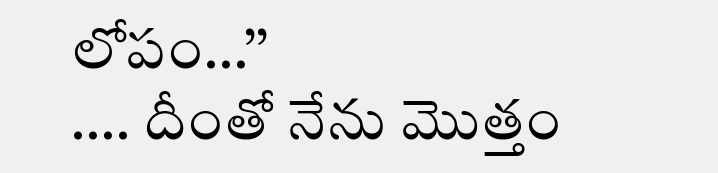లోపం…’’
…. దీంతో నేను మొత్తం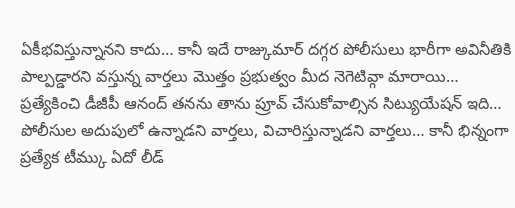ఏకీభవిస్తున్నానని కాదు… కానీ ఇదే రాజ్కుమార్ దగ్గర పోలీసులు భారీగా అవినీతికి పాల్పడ్డారని వస్తున్న వార్తలు మొత్తం ప్రభుత్వం మీద నెగెటివ్గా మారాయి… ప్రత్యేకించి డీజీపీ ఆనంద్ తనను తాను ప్రూవ్ చేసుకోవాల్సిన సిట్యుయేషన్ ఇది…
పోలీసుల అదుపులో ఉన్నాడని వార్తలు, విచారిస్తున్నాడని వార్తలు… కానీ భిన్నంగా ప్రత్యేక టీమ్కు ఏదో లీడ్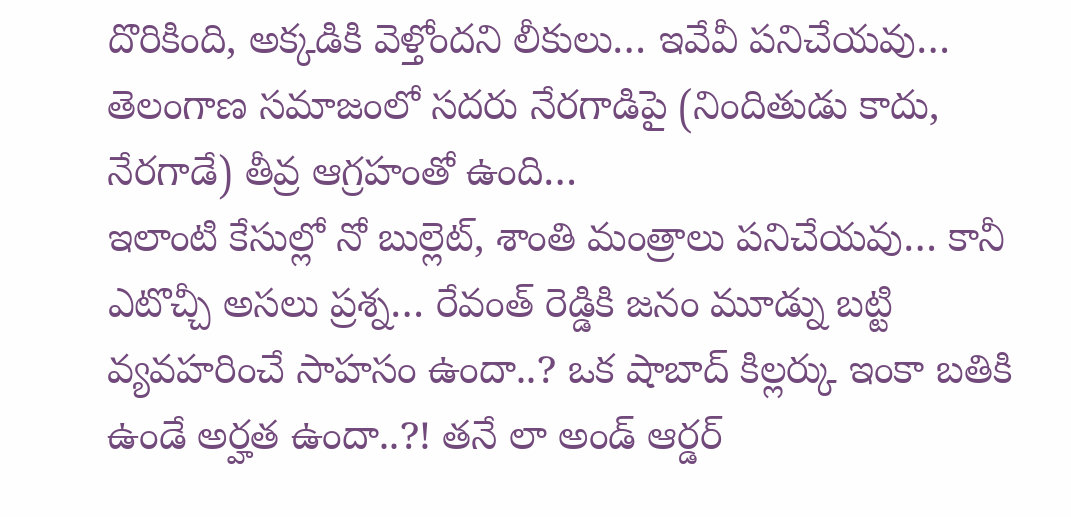దొరికింది, అక్కడికి వెళ్తోందని లీకులు… ఇవేవీ పనిచేయవు… తెలంగాణ సమాజంలో సదరు నేరగాడిపై (నిందితుడు కాదు, నేరగాడే) తీవ్ర ఆగ్రహంతో ఉంది…
ఇలాంటి కేసుల్లో నో బుల్లెట్, శాంతి మంత్రాలు పనిచేయవు… కానీ ఎటొచ్చీ అసలు ప్రశ్న… రేవంత్ రెడ్డికి జనం మూడ్ను బట్టి వ్యవహరించే సాహసం ఉందా..? ఒక షాబాద్ కిల్లర్కు ఇంకా బతికి ఉండే అర్హత ఉందా..?! తనే లా అండ్ ఆర్డర్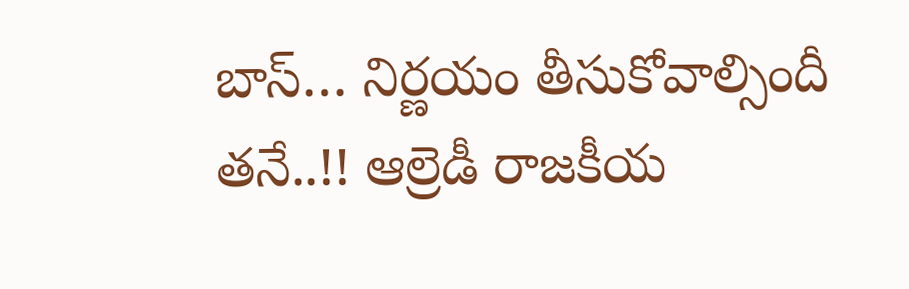బాస్… నిర్ణయం తీసుకోవాల్సిందీ తనే..!! ఆల్రెడీ రాజకీయ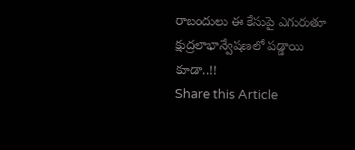రాబందులు ఈ కేసుపై ఎగురుతూ క్షుద్రలాభాన్వేషణలో పడ్డాయి కూడా..!!
Share this Article